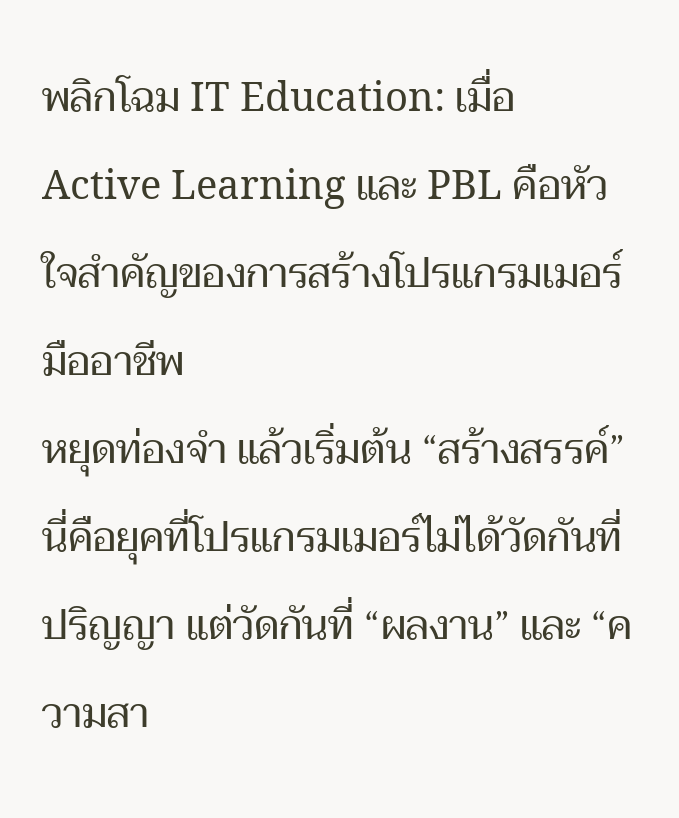พลิกโฉม IT Education: เมื่อ Active Learning และ PBL คือหัวใจสำคัญของการสร้างโปรแกรมเมอร์มืออาชีพ
หยุดท่องจำ แล้วเริ่มต้น “สร้างสรรค์” นี่คือยุคที่โปรแกรมเมอร์ไม่ได้วัดกันที่ปริญญา แต่วัดกันที่ “ผลงาน” และ “ความสา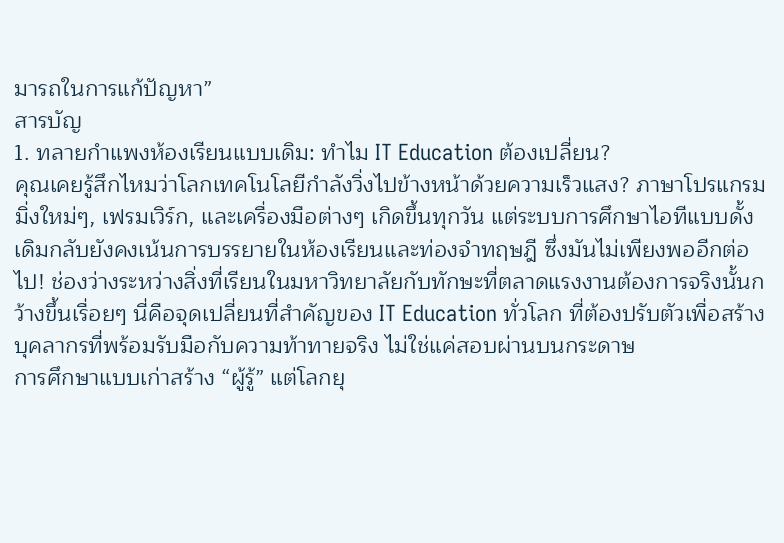มารถในการแก้ปัญหา”
สารบัญ
1. ทลายกำแพงห้องเรียนแบบเดิม: ทำไม IT Education ต้องเปลี่ยน?
คุณเคยรู้สึกไหมว่าโลกเทคโนโลยีกำลังวิ่งไปข้างหน้าด้วยความเร็วแสง? ภาษาโปรแกรมมิ่งใหม่ๆ, เฟรมเวิร์ก, และเครื่องมือต่างๆ เกิดขึ้นทุกวัน แต่ระบบการศึกษาไอทีแบบดั้งเดิมกลับยังคงเน้นการบรรยายในห้องเรียนและท่องจำทฤษฎี ซึ่งมันไม่เพียงพออีกต่อไป! ช่องว่างระหว่างสิ่งที่เรียนในมหาวิทยาลัยกับทักษะที่ตลาดแรงงานต้องการจริงนั้นกว้างขึ้นเรื่อยๆ นี่คือจุดเปลี่ยนที่สำคัญของ IT Education ทั่วโลก ที่ต้องปรับตัวเพื่อสร้างบุคลากรที่พร้อมรับมือกับความท้าทายจริง ไม่ใช่แค่สอบผ่านบนกระดาษ
การศึกษาแบบเก่าสร้าง “ผู้รู้” แต่โลกยุ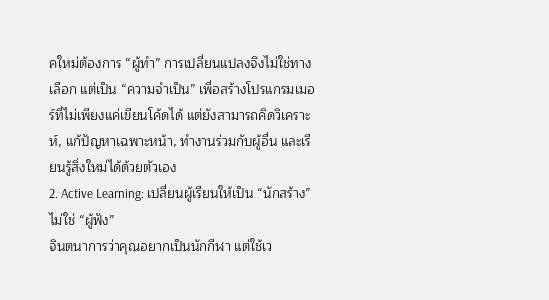คใหม่ต้องการ “ผู้ทำ” การเปลี่ยนแปลงจึงไม่ใช่ทางเลือก แต่เป็น “ความจำเป็น” เพื่อสร้างโปรแกรมเมอร์ที่ไม่เพียงแค่เขียนโค้ดได้ แต่ยังสามารถคิดวิเคราะห์, แก้ปัญหาเฉพาะหน้า, ทำงานร่วมกับผู้อื่น และเรียนรู้สิ่งใหม่ได้ด้วยตัวเอง
2. Active Learning: เปลี่ยนผู้เรียนให้เป็น “นักสร้าง” ไม่ใช่ “ผู้ฟัง”
จินตนาการว่าคุณอยากเป็นนักกีฬา แต่ใช้เว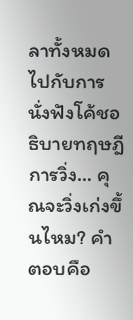ลาทั้งหมดไปกับการนั่งฟังโค้ชอธิบายทฤษฎีการวิ่ง… คุณจะวิ่งเก่งขึ้นไหม? คำตอบคือ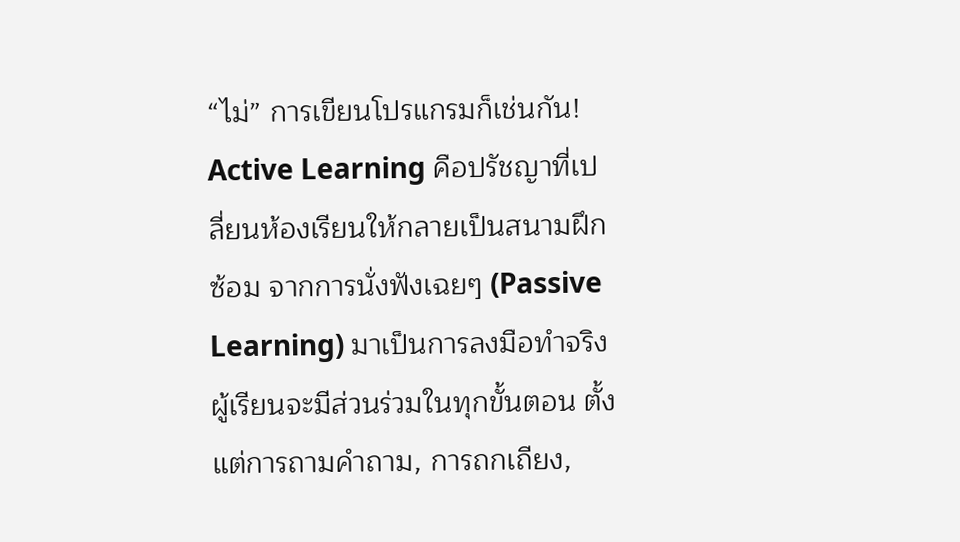“ไม่” การเขียนโปรแกรมก็เช่นกัน! Active Learning คือปรัชญาที่เปลี่ยนห้องเรียนให้กลายเป็นสนามฝึกซ้อม จากการนั่งฟังเฉยๆ (Passive Learning) มาเป็นการลงมือทำจริง ผู้เรียนจะมีส่วนร่วมในทุกขั้นตอน ตั้งแต่การถามคำถาม, การถกเถียง,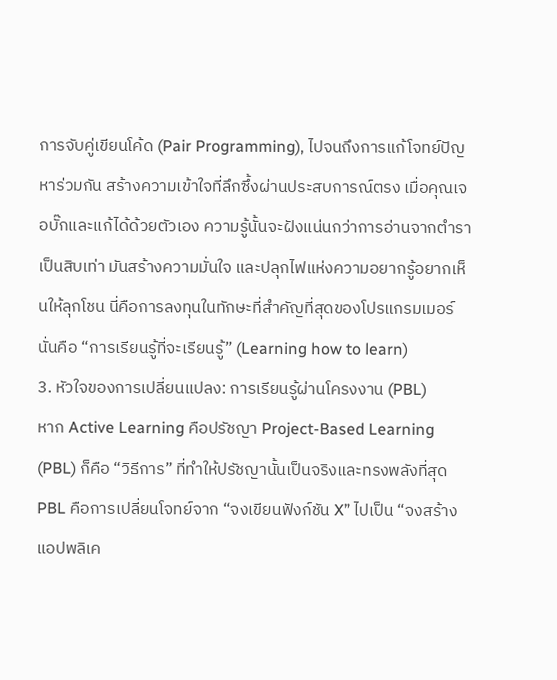การจับคู่เขียนโค้ด (Pair Programming), ไปจนถึงการแก้โจทย์ปัญหาร่วมกัน สร้างความเข้าใจที่ลึกซึ้งผ่านประสบการณ์ตรง เมื่อคุณเจอบั๊กและแก้ได้ด้วยตัวเอง ความรู้นั้นจะฝังแน่นกว่าการอ่านจากตำราเป็นสิบเท่า มันสร้างความมั่นใจ และปลุกไฟแห่งความอยากรู้อยากเห็นให้ลุกโชน นี่คือการลงทุนในทักษะที่สำคัญที่สุดของโปรแกรมเมอร์ นั่นคือ “การเรียนรู้ที่จะเรียนรู้” (Learning how to learn)
3. หัวใจของการเปลี่ยนแปลง: การเรียนรู้ผ่านโครงงาน (PBL)
หาก Active Learning คือปรัชญา Project-Based Learning (PBL) ก็คือ “วิธีการ” ที่ทำให้ปรัชญานั้นเป็นจริงและทรงพลังที่สุด PBL คือการเปลี่ยนโจทย์จาก “จงเขียนฟังก์ชัน X” ไปเป็น “จงสร้างแอปพลิเค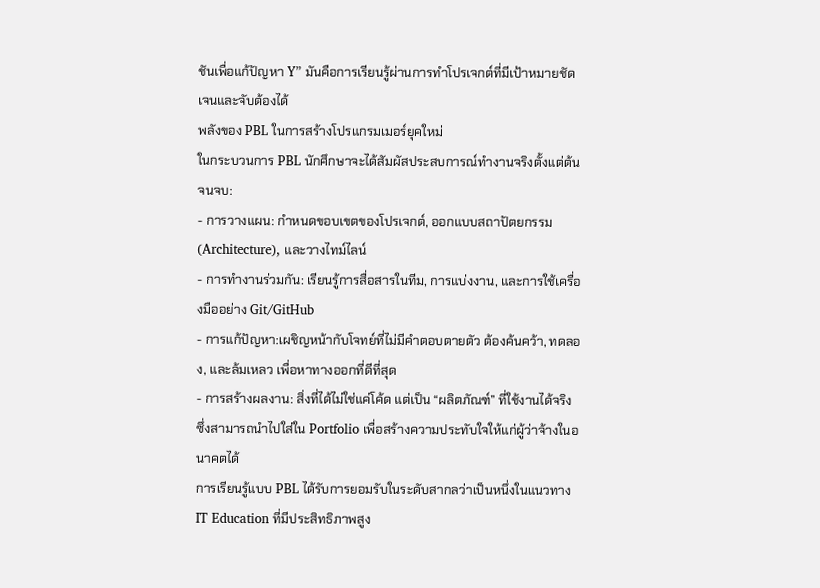ชันเพื่อแก้ปัญหา Y” มันคือการเรียนรู้ผ่านการทำโปรเจกต์ที่มีเป้าหมายชัดเจนและจับต้องได้
พลังของ PBL ในการสร้างโปรแกรมเมอร์ยุคใหม่
ในกระบวนการ PBL นักศึกษาจะได้สัมผัสประสบการณ์ทำงานจริงตั้งแต่ต้นจนจบ:
- การวางแผน: กำหนดขอบเขตของโปรเจกต์, ออกแบบสถาปัตยกรรม (Architecture), และวางไทม์ไลน์
- การทำงานร่วมกัน: เรียนรู้การสื่อสารในทีม, การแบ่งงาน, และการใช้เครื่องมืออย่าง Git/GitHub
- การแก้ปัญหา:เผชิญหน้ากับโจทย์ที่ไม่มีคำตอบตายตัว ต้องค้นคว้า, ทดลอง, และล้มเหลว เพื่อหาทางออกที่ดีที่สุด
- การสร้างผลงาน: สิ่งที่ได้ไม่ใช่แค่โค้ด แต่เป็น “ผลิตภัณฑ์” ที่ใช้งานได้จริง ซึ่งสามารถนำไปใส่ใน Portfolio เพื่อสร้างความประทับใจให้แก่ผู้ว่าจ้างในอนาคตได้
การเรียนรู้แบบ PBL ได้รับการยอมรับในระดับสากลว่าเป็นหนึ่งในแนวทาง IT Education ที่มีประสิทธิภาพสูง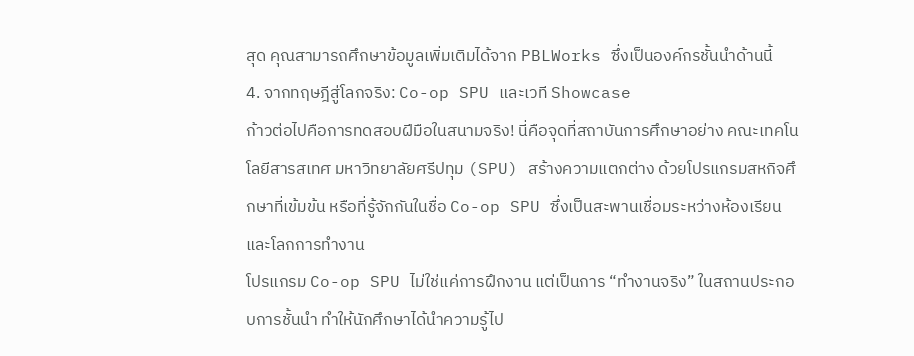สุด คุณสามารถศึกษาข้อมูลเพิ่มเติมได้จาก PBLWorks ซึ่งเป็นองค์กรชั้นนำด้านนี้
4. จากทฤษฎีสู่โลกจริง: Co-op SPU และเวที Showcase
ก้าวต่อไปคือการทดสอบฝีมือในสนามจริง! นี่คือจุดที่สถาบันการศึกษาอย่าง คณะเทคโนโลยีสารสเทศ มหาวิทยาลัยศรีปทุม (SPU) สร้างความแตกต่าง ด้วยโปรแกรมสหกิจศึกษาที่เข้มข้น หรือที่รู้จักกันในชื่อ Co-op SPU ซึ่งเป็นสะพานเชื่อมระหว่างห้องเรียนและโลกการทำงาน
โปรแกรม Co-op SPU ไม่ใช่แค่การฝึกงาน แต่เป็นการ “ทำงานจริง” ในสถานประกอบการชั้นนำ ทำให้นักศึกษาได้นำความรู้ไป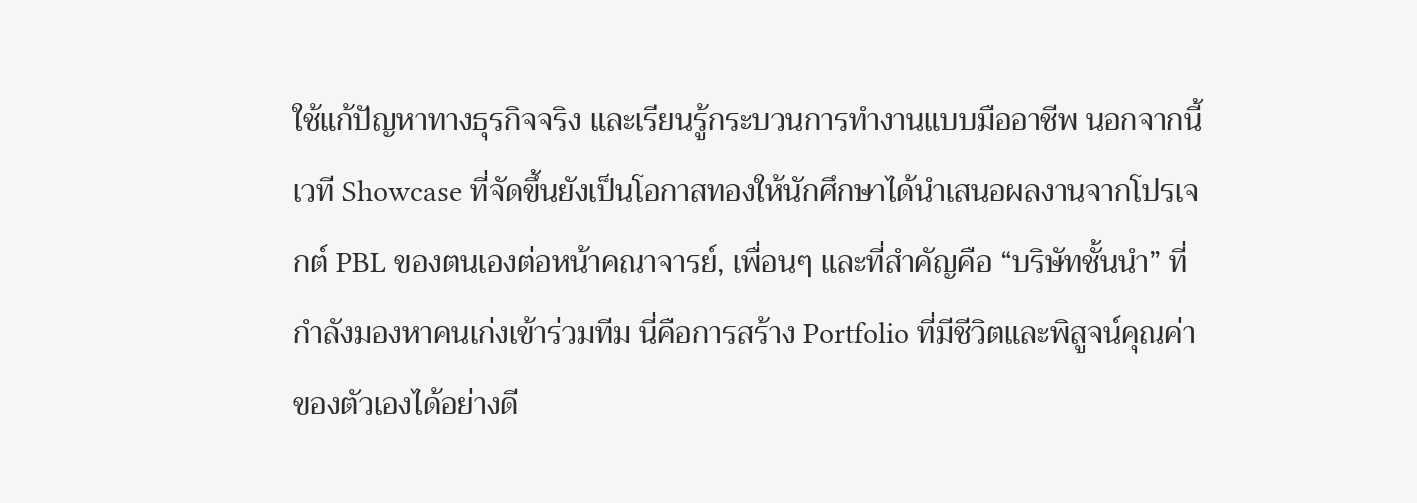ใช้แก้ปัญหาทางธุรกิจจริง และเรียนรู้กระบวนการทำงานแบบมืออาชีพ นอกจากนี้ เวที Showcase ที่จัดขึ้นยังเป็นโอกาสทองให้นักศึกษาได้นำเสนอผลงานจากโปรเจกต์ PBL ของตนเองต่อหน้าคณาจารย์, เพื่อนๆ และที่สำคัญคือ “บริษัทชั้นนำ” ที่กำลังมองหาคนเก่งเข้าร่วมทีม นี่คือการสร้าง Portfolio ที่มีชีวิตและพิสูจน์คุณค่าของตัวเองได้อย่างดี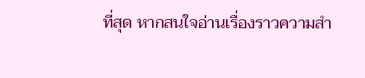ที่สุด หากสนใจอ่านเรื่องราวความสำ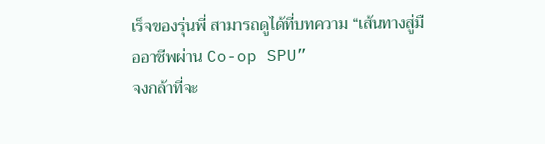เร็จของรุ่นพี่ สามารถดูได้ที่บทความ “เส้นทางสู่มืออาชีพผ่าน Co-op SPU”
จงกล้าที่จะ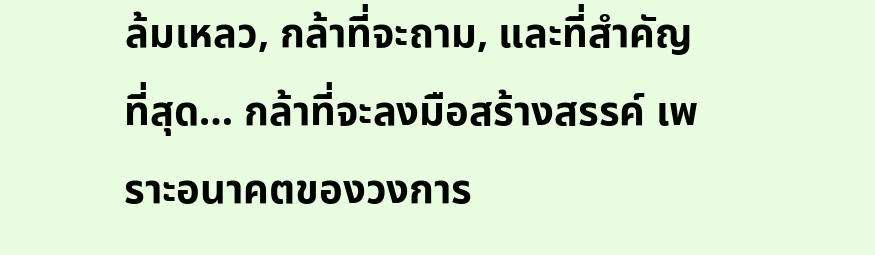ล้มเหลว, กล้าที่จะถาม, และที่สำคัญที่สุด… กล้าที่จะลงมือสร้างสรรค์ เพราะอนาคตของวงการ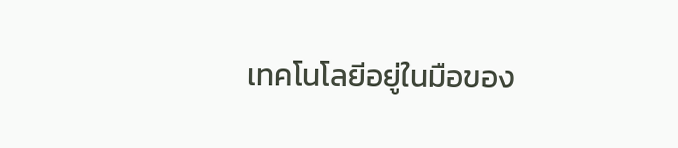เทคโนโลยีอยู่ในมือของ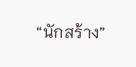“นักสร้าง”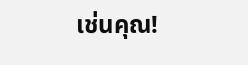เช่นคุณ!